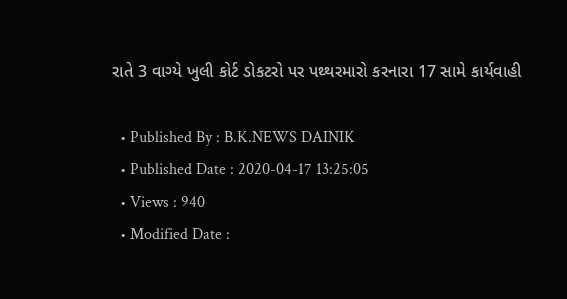રાતે 3 વાગ્યે ખુલી કોર્ટ ડોકટરો પર પથ્થરમારો કરનારા 17 સામે કાર્યવાહી

  • Published By : B.K.NEWS DAINIK
  • Published Date : 2020-04-17 13:25:05
  • Views : 940
  • Modified Date :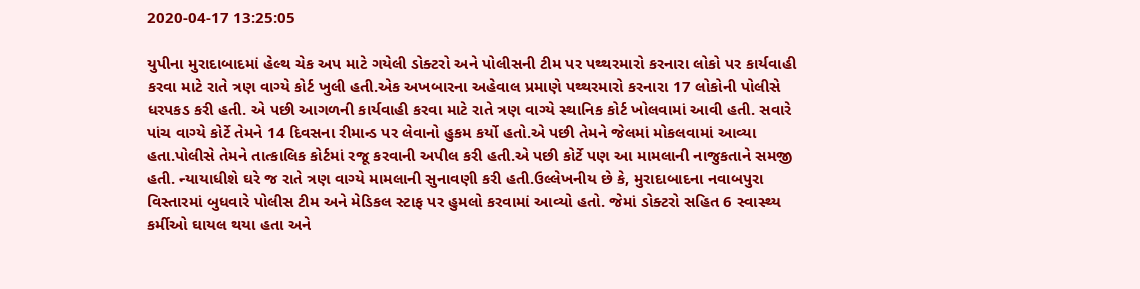2020-04-17 13:25:05

યુપીના મુરાદાબાદમાં હેલ્થ ચેક અપ માટે ગયેલી ડોક્ટરો અને પોલીસની ટીમ પર પથ્થરમારો કરનારા લોકો પર કાર્યવાહી કરવા માટે રાતે ત્રણ વાગ્યે કોર્ટ ખુલી હતી.એક અખબારના અહેવાલ પ્રમાણે પથ્થરમારો કરનારા 17 લોકોની પોલીસે ધરપકડ કરી હતી. એ પછી આગળની કાર્યવાહી કરવા માટે રાતે ત્રણ વાગ્યે સ્થાનિક કોર્ટ ખોલવામાં આવી હતી. સવારે પાંચ વાગ્યે કોર્ટે તેમને 14 દિવસના રીમાન્ડ પર લેવાનો હુકમ કર્યો હતો.એ પછી તેમને જેલમાં મોકલવામાં આવ્યા હતા.પોલીસે તેમને તાત્કાલિક કોર્ટમાં રજૂ કરવાની અપીલ કરી હતી.એ પછી કોર્ટે પણ આ મામલાની નાજુકતાને સમજી હતી. ન્યાયાધીશે ઘરે જ રાતે ત્રણ વાગ્યે મામલાની સુનાવણી કરી હતી.ઉલ્લેખનીય છે કે, મુરાદાબાદના નવાબપુરા વિસ્તારમાં બુધવારે પોલીસ ટીમ અને મેડિકલ સ્ટાફ પર હુમલો કરવામાં આવ્યો હતો. જેમાં ડોક્ટરો સહિત 6 સ્વાસ્થ્ય કર્મીઓ ઘાયલ થયા હતા અને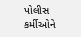પોલીસ કર્મીઓને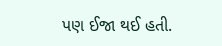પણ ઈજા થઈ હતી.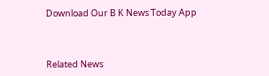Download Our B K News Today App



Related News